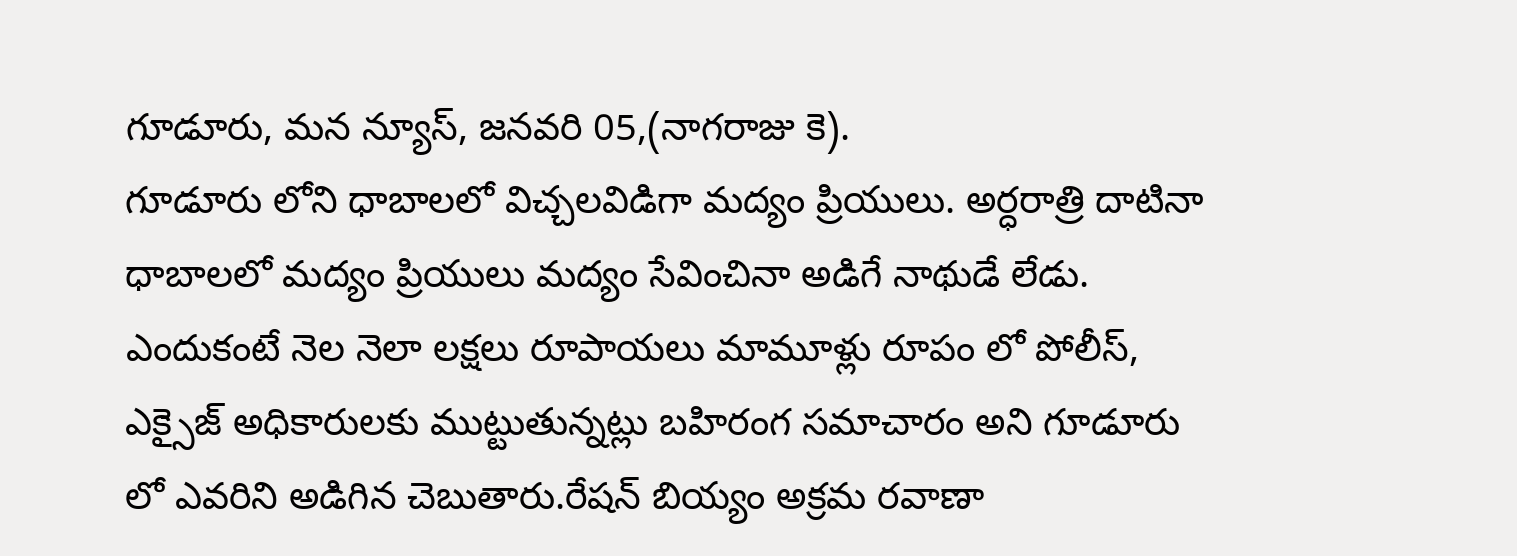గూడూరు, మన న్యూస్, జనవరి 05,(నాగరాజు కె).
గూడూరు లోని ధాబాలలో విచ్చలవిడిగా మద్యం ప్రియులు. అర్ధరాత్రి దాటినా ధాబాలలో మద్యం ప్రియులు మద్యం సేవించినా అడిగే నాథుడే లేడు. ఎందుకంటే నెల నెలా లక్షలు రూపాయలు మామూళ్లు రూపం లో పోలీస్, ఎక్సైజ్ అధికారులకు ముట్టుతున్నట్లు బహిరంగ సమాచారం అని గూడూరు లో ఎవరిని అడిగిన చెబుతారు.రేషన్ బియ్యం అక్రమ రవాణా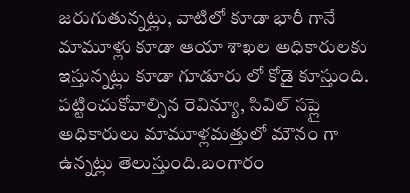జరుగుతున్నట్లు, వాటిలో కూడా భారీ గానే మామూళ్లు కూడా ఆయా శాఖల అధికారులకు ఇస్తున్నట్లు కూడా గూడూరు లో కోడై కూస్తుంది. పట్టించుకోవాల్సిన రెవిన్యూ, సివిల్ సప్లై అధికారులు మామూళ్లమత్తులో మౌనం గా ఉన్నట్లు తెలుస్తుంది.బంగారం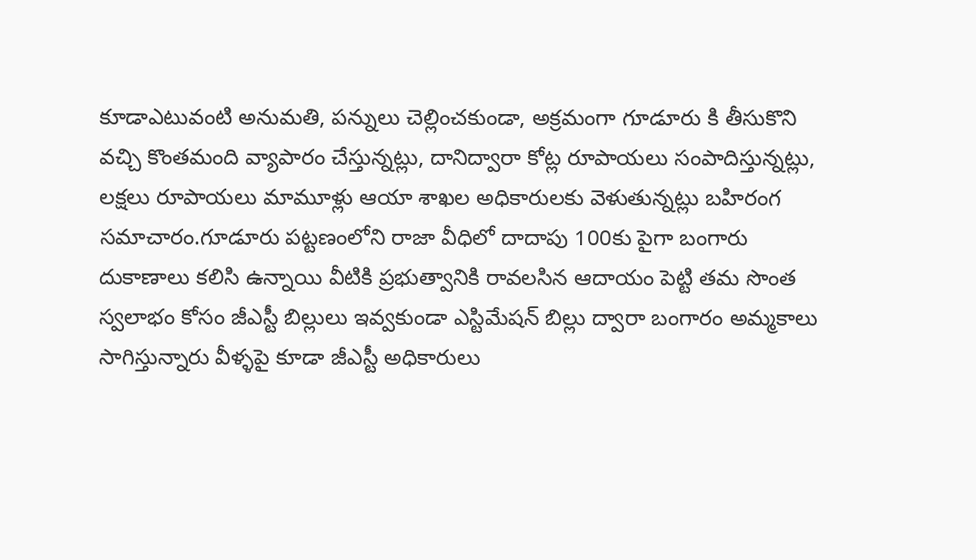కూడాఎటువంటి అనుమతి, పన్నులు చెల్లించకుండా, అక్రమంగా గూడూరు కి తీసుకొని వచ్చి కొంతమంది వ్యాపారం చేస్తున్నట్లు, దానిద్వారా కోట్ల రూపాయలు సంపాదిస్తున్నట్లు, లక్షలు రూపాయలు మామూళ్లు ఆయా శాఖల అధికారులకు వెళుతున్నట్లు బహిరంగ సమాచారం.గూడూరు పట్టణంలోని రాజా వీధిలో దాదాపు 100కు పైగా బంగారు దుకాణాలు కలిసి ఉన్నాయి వీటికి ప్రభుత్వానికి రావలసిన ఆదాయం పెట్టి తమ సొంత స్వలాభం కోసం జీఎస్టీ బిల్లులు ఇవ్వకుండా ఎస్టిమేషన్ బిల్లు ద్వారా బంగారం అమ్మకాలు సాగిస్తున్నారు వీళ్ళపై కూడా జీఎస్టీ అధికారులు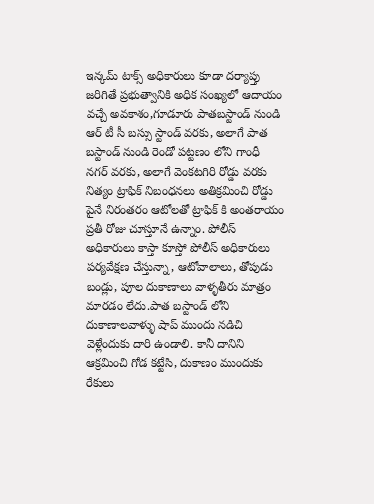ఇన్కమ్ టాక్స్ అధికారులు కూడా దర్యాప్తు జరిగితే ప్రభుత్వానికి అధిక సంఖ్యలో ఆదాయం వచ్చే అవకాశం,గూడూరు పాతబస్టాండ్ నుండి ఆర్ టీ సీ బస్సు స్టాండ్ వరకు, అలాగే పాత బస్టాండ్ నుండి రెండో పట్టణం లోని గాంధీ నగర్ వరకు, అలాగే వెంకటగిరి రోడ్డు వరకు నిత్యం ట్రాఫిక్ నిబంధనలు అతిక్రమించి రోడ్డు పైనే నిరంతరం ఆటోలతో ట్రాఫిక్ కి అంతరాయం ప్రతీ రోజు చూస్తూనే ఉన్నాం. పోలీస్ అధికారులు కాస్తా కూస్తో పోలీస్ అధికారులు పర్యవేక్షణ చేస్తున్నా, ఆటోవాలాలు, తోపుడు బండ్లు, పూల దుకాణాలు వాళ్ళతీరు మాత్రం మారడం లేదు.పాత బస్టాండ్ లోని దుకాణాలవాళ్ళు షాప్ ముందు నడిచి వెళ్లేందుకు దారి ఉండాలి. కానీ దానిని ఆక్రమించి గోడ కట్టేసి, దుకాణం ముందుకు రేకులు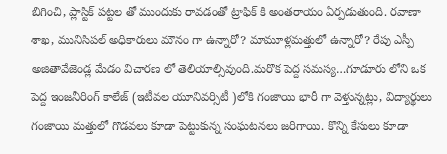బిగించి, ప్లాస్టిక్ పట్టల తో ముందుకు రావడంతో ట్రాఫిక్ కి అంతరాయం ఏర్పడుతుంది. రవాణా శాఖ, మునిసిపల్ అధికారులు మౌనం గా ఉన్నారో? మామూళ్లమత్తులో ఉన్నారో? రేపు ఎస్పీ అజితావేజెండ్ల మేడం విచారణ లో తెలియాల్సివుంది.మరొక పెద్ద సమస్య…గూడూరు లోని ఒక పెద్ద ఇంజనీరింగ్ కాలేజ్ (ఇటీవల యూనివర్సిటీ )లోకి గంజాయి భారీ గా వెళ్తున్నట్లు, విద్యార్థులు గంజాయి మత్తులో గొడవలు కూడా పెట్టుకున్న సంఘటనలు జరిగాయి. కొన్ని కేసులు కూడా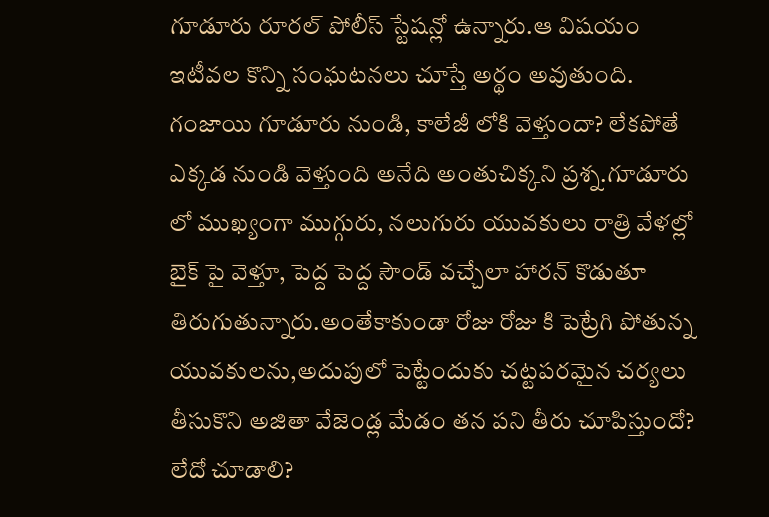గూడూరు రూరల్ పోలీస్ స్టేషన్లో ఉన్నారు.ఆ విషయం ఇటీవల కొన్ని సంఘటనలు చూస్తే అర్థం అవుతుంది. గంజాయి గూడూరు నుండి, కాలేజీ లోకి వెళ్తుందా? లేకపోతే ఎక్కడ నుండి వెళ్తుంది అనేది అంతుచిక్కని ప్రశ్న.గూడూరు లో ముఖ్యంగా ముగ్గురు, నలుగురు యువకులు రాత్రి వేళల్లో బైక్ పై వెళ్తూ, పెద్ద పెద్ద సౌండ్ వచ్చేలా హారన్ కొడుతూ తిరుగుతున్నారు.అంతేకాకుండా రోజు రోజు కి పెట్రేగి పోతున్న యువకులను,అదుపులో పెట్టేందుకు చట్టపరమైన చర్యలు తీసుకొని అజితా వేజెండ్ల మేడం తన పని తీరు చూపిస్తుందో? లేదో చూడాలి?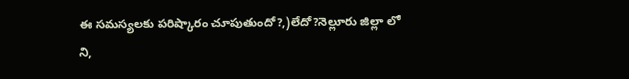ఈ సమస్యలకు పరిష్కారం చూపుతుందో?,)లేదో?నెల్లూరు జిల్లా లో ని,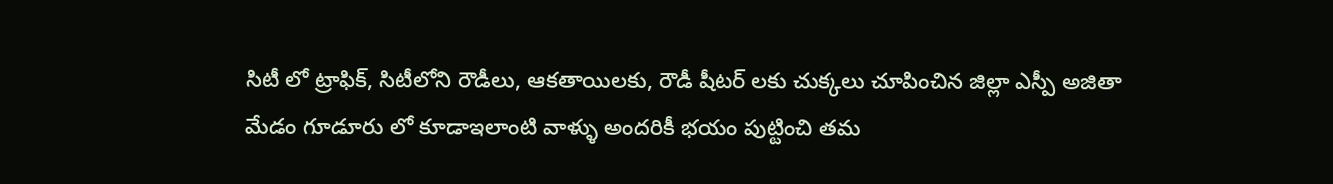సిటీ లో ట్రాఫిక్, సిటీలోని రౌడీలు, ఆకతాయిలకు, రౌడీ షీటర్ లకు చుక్కలు చూపించిన జిల్లా ఎస్పీ అజితా మేడం గూడూరు లో కూడాఇలాంటి వాళ్ళు అందరికీ భయం పుట్టించి తమ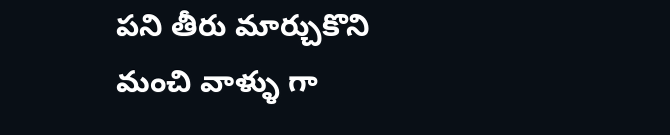పని తీరు మార్చుకొని మంచి వాళ్ళు గా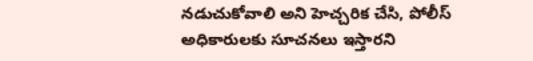నడుచుకోవాలి అని హెచ్చరిక చేసి, పోలీస్ అధికారులకు సూచనలు ఇస్తారని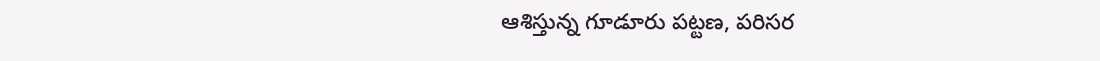ఆశిస్తున్న గూడూరు పట్టణ, పరిసర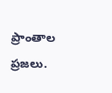ప్రాంతాల ప్రజలు.